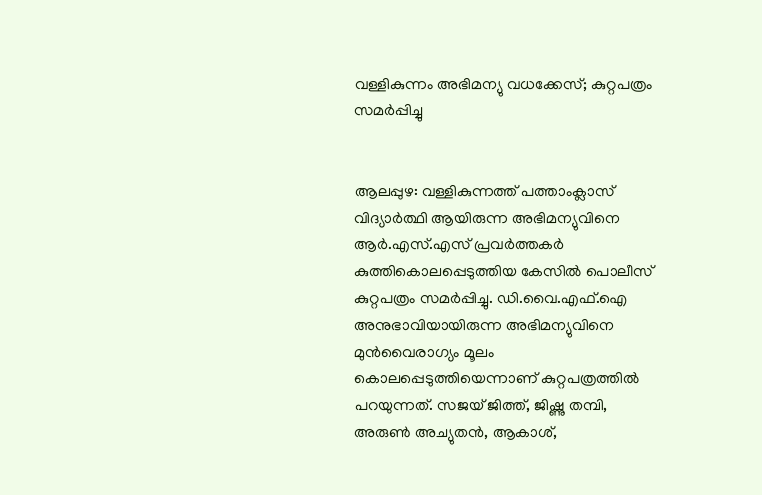വള്ളികുന്നം അഭിമന്യു വധക്കേസ്; കുറ്റപത്രം സമർപ്പിച്ചു


ആലപ്പുഴ: വള്ളികുന്നത്ത് പത്താംക്ലാസ് വിദ്യാർത്ഥി ആയിരുന്ന അഭിമന്യുവിനെ ആർ.എസ്.എസ് പ്രവർത്തകർ കുത്തികൊലപ്പെടുത്തിയ കേസിൽ പൊലീസ് കുറ്റപത്രം സമർപ്പിച്ചു. ഡി.വൈ.എഫ്.ഐ അനുഭാവിയായിരുന്ന അഭിമന്യുവിനെ മുൻവൈരാഗ്യം മൂലം കൊലപ്പെടുത്തിയെന്നാണ് കുറ്റപത്രത്തിൽ പറയുന്നത്. സജയ് ജിത്ത്, ജിഷ്ണു തമ്പി, അരുൺ അച്യുതൻ, ആകാശ്,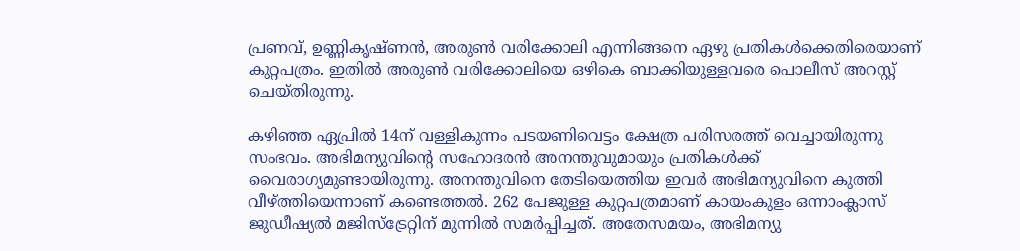പ്രണവ്, ഉണ്ണികൃഷ്ണൻ, അരുൺ വരിക്കോലി എന്നിങ്ങനെ ഏഴു പ്രതികള്‍ക്കെതിരെയാണ് കുറ്റപത്രം. ഇതില്‍ അരുൺ വരിക്കോലിയെ ഒഴികെ ബാക്കിയുള്ളവരെ പൊലീസ് അറസ്റ്റ് ചെയ്തിരുന്നു.

കഴിഞ്ഞ ഏപ്രിൽ 14ന് വള്ളികുന്നം പടയണിവെട്ടം ക്ഷേത്ര പരിസരത്ത് വെച്ചായിരുന്നു സംഭവം. അഭിമന്യുവിന്റെ സഹോദരൻ അനന്തുവുമായും പ്രതികൾക്ക് വൈരാഗ്യമുണ്ടായിരുന്നു. അനന്തുവിനെ തേടിയെത്തിയ ഇവർ അഭിമന്യുവിനെ കുത്തി വീഴ്‌ത്തിയെന്നാണ് കണ്ടെത്തൽ. 262 പേജുള്ള കുറ്റപത്രമാണ് കായംകുളം ഒന്നാംക്ലാസ് ജുഡീഷ്യൽ മജിസ്ട്രേറ്റിന് മുന്നിൽ സമർപ്പിച്ചത്. അതേസമയം, അഭിമന്യു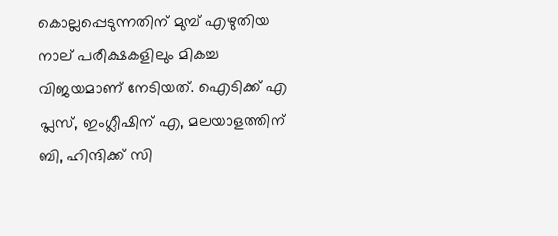കൊല്ലപ്പെടുന്നതിന് മുമ്പ് എഴുതിയ നാല് പരീക്ഷകളിലും മികച്ച വിജയമാണ് നേടിയത്. ഐടിക്ക് എ പ്ലസ്, ഇംഗ്ലീഷിന് എ, മലയാളത്തിന് ബി, ഹിന്ദിക്ക് സി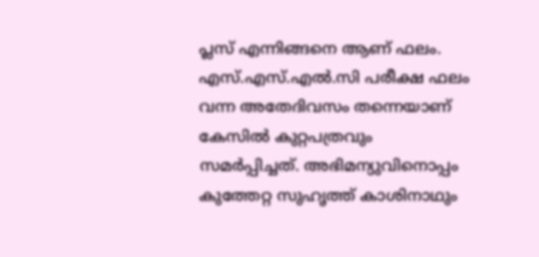പ്ലസ് എന്നിങ്ങനെ ആണ് ഫലം. എസ്.എസ്.എല്‍.സി പരീക്ഷ ഫലം വന്ന അതേദിവസം തന്നെയാണ് കേസില്‍ കുറ്റപത്രവും സമർപ്പിച്ചത്. അഭിമന്യുവിനൊപ്പം കുത്തേറ്റ സുഹൃത്ത് കാശിനാഥും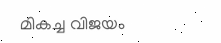മികച്ച വിജയം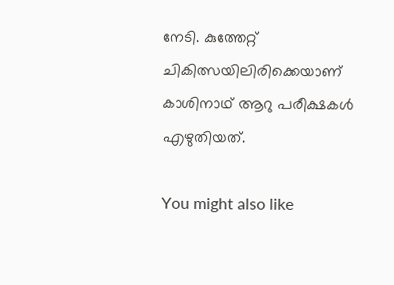നേടി. കുത്തേറ്റ് ചികിത്സയിലിരിക്കെയാണ് കാശിനാഥ് ആറു പരീക്ഷകൾ എഴുതിയത്.

You might also like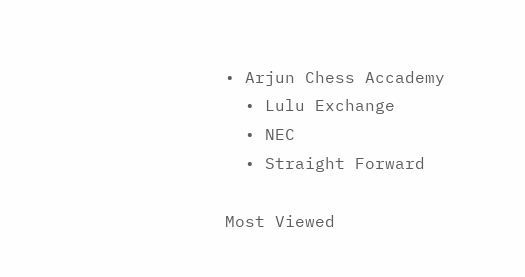• Arjun Chess Accademy
  • Lulu Exchange
  • NEC
  • Straight Forward

Most Viewed